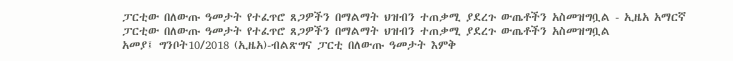ፓርቲው በለውጡ ዓመታት የተፈጥሮ ጸጋዎችን በማልማት ህዝብን ተጠቃሚ ያደረጉ ውጤቶችን አስመዝግቧል - ኢዜአ አማርኛ
ፓርቲው በለውጡ ዓመታት የተፈጥሮ ጸጋዎችን በማልማት ህዝብን ተጠቃሚ ያደረጉ ውጤቶችን አስመዝግቧል
አመያ፤ ግንቦት10/2018 (ኢዜአ)-ብልጽግና ፓርቲ በለውጡ ዓመታት እምቅ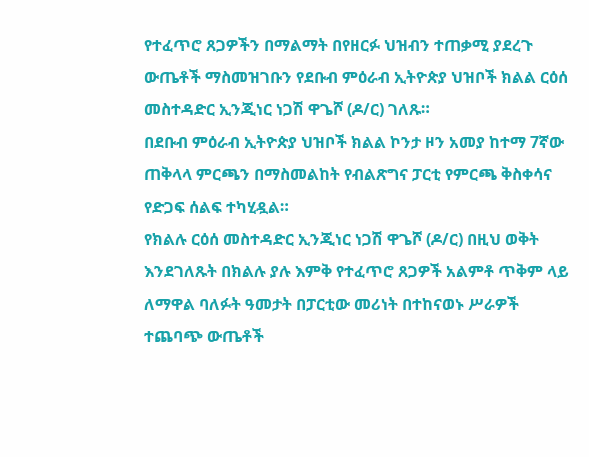የተፈጥሮ ጸጋዎችን በማልማት በየዘርፉ ህዝብን ተጠቃሚ ያደረጉ ውጤቶች ማስመዝገቡን የደቡብ ምዕራብ ኢትዮጵያ ህዝቦች ክልል ርዕሰ መስተዳድር ኢንጂነር ነጋሽ ዋጌሾ (ዶ/ር) ገለጹ።
በደቡብ ምዕራብ ኢትዮጵያ ህዝቦች ክልል ኮንታ ዞን አመያ ከተማ 7ኛው ጠቅላላ ምርጫን በማስመልከት የብልጽግና ፓርቲ የምርጫ ቅስቀሳና የድጋፍ ሰልፍ ተካሂዷል።
የክልሉ ርዕሰ መስተዳድር ኢንጂነር ነጋሽ ዋጌሾ (ዶ/ር) በዚህ ወቅት እንደገለጹት በክልሉ ያሉ እምቅ የተፈጥሮ ጸጋዎች አልምቶ ጥቅም ላይ ለማዋል ባለፉት ዓመታት በፓርቲው መሪነት በተከናወኑ ሥራዎች ተጨባጭ ውጤቶች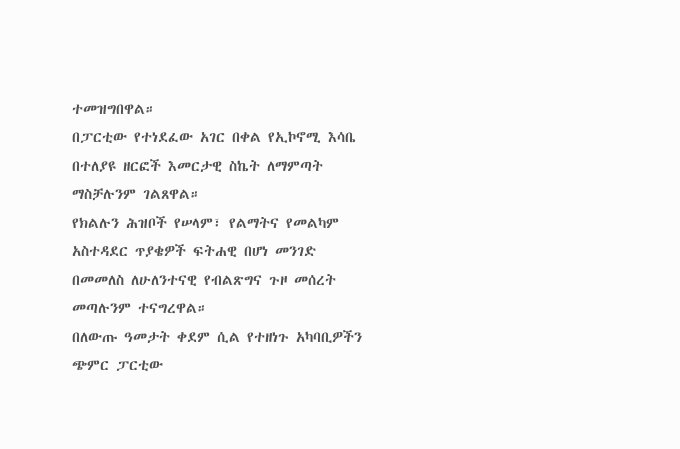ተመዝግበዋል።
በፓርቲው የተነደፈው አገር በቀል የኢኮኖሚ እሳቤ በተለያዩ ዘርፎች እመርታዊ ስኬት ለማምጣት ማስቻሉንም ገልጸዋል።
የክልሉን ሕዝቦች የሠላም፣ የልማትና የመልካም አስተዳደር ጥያቄዎች ፍትሐዊ በሆነ መንገድ በመመለስ ለሁለንተናዊ የብልጽግና ጉዞ መሰረት መጣሉንም ተናግረዋል።
በለውጡ ዓመታት ቀደም ሲል የተዘነጉ አካባቢዎችን ጭምር ፓርቲው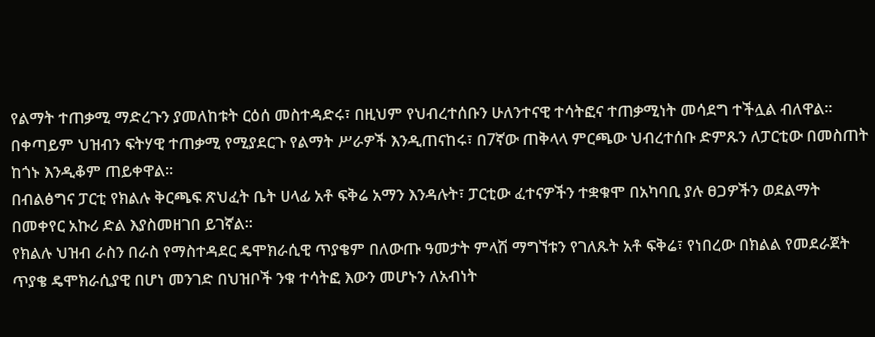የልማት ተጠቃሚ ማድረጉን ያመለከቱት ርዕሰ መስተዳድሩ፣ በዚህም የህብረተሰቡን ሁለንተናዊ ተሳትፎና ተጠቃሚነት መሳደግ ተችሏል ብለዋል።
በቀጣይም ህዝብን ፍትሃዊ ተጠቃሚ የሚያደርጉ የልማት ሥራዎች እንዲጠናከሩ፣ በ7ኛው ጠቅላላ ምርጫው ህብረተሰቡ ድምጹን ለፓርቲው በመስጠት ከጎኑ እንዲቆም ጠይቀዋል።
በብልፅግና ፓርቲ የክልሉ ቅርጫፍ ጽህፈት ቤት ሀላፊ አቶ ፍቅሬ አማን እንዳሉት፣ ፓርቲው ፈተናዎችን ተቋቁሞ በአካባቢ ያሉ ፀጋዎችን ወደልማት በመቀየር አኩሪ ድል እያስመዘገበ ይገኛል።
የክልሉ ህዝብ ራስን በራስ የማስተዳደር ዴሞክራሲዊ ጥያቄም በለውጡ ዓመታት ምላሽ ማግኘቱን የገለጹት አቶ ፍቅሬ፣ የነበረው በክልል የመደራጀት ጥያቄ ዴሞክራሲያዊ በሆነ መንገድ በህዝቦች ንቁ ተሳትፎ እውን መሆኑን ለአብነት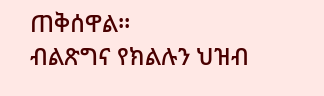ጠቅሰዋል።
ብልጽግና የክልሉን ህዝብ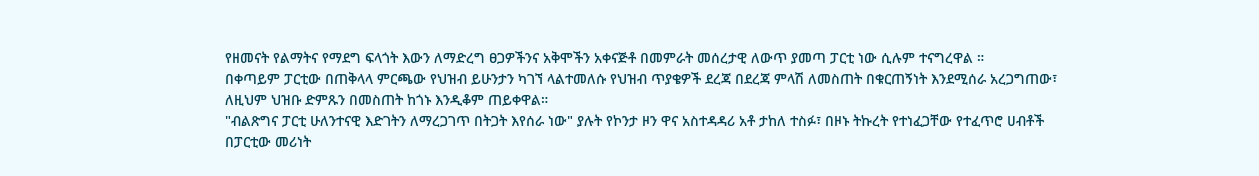የዘመናት የልማትና የማደግ ፍላጎት እውን ለማድረግ ፀጋዎችንና አቅሞችን አቀናጅቶ በመምራት መሰረታዊ ለውጥ ያመጣ ፓርቲ ነው ሲሉም ተናግረዋል ።
በቀጣይም ፓርቲው በጠቅላላ ምርጫው የህዝብ ይሁንታን ካገኘ ላልተመለሱ የህዝብ ጥያቄዎች ደረጃ በደረጃ ምላሽ ለመስጠት በቁርጠኝነት እንደሚሰራ አረጋግጠው፣ ለዚህም ህዝቡ ድምጹን በመስጠት ከጎኑ እንዲቆም ጠይቀዋል።
"ብልጽግና ፓርቲ ሁለንተናዊ እድገትን ለማረጋገጥ በትጋት እየሰራ ነው" ያሉት የኮንታ ዞን ዋና አስተዳዳሪ አቶ ታከለ ተስፉ፣ በዞኑ ትኩረት የተነፈጋቸው የተፈጥሮ ሀብቶች በፓርቲው መሪነት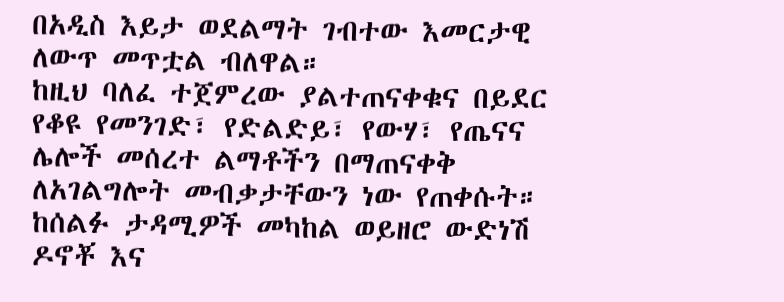በአዲስ እይታ ወደልማት ገብተው እመርታዊ ለውጥ መጥቷል ብለዋል።
ከዚህ ባለፈ ተጀምረው ያልተጠናቀቁና በይደር የቆዩ የመንገድ፣ የድልድይ፣ የውሃ፣ የጤናና ሌሎች መሰረተ ልማቶችን በማጠናቀቅ ለአገልግሎት መብቃታቸውን ነው የጠቀሱት።
ከሰልፉ ታዳሚዎች መካከል ወይዘሮ ውድነሽ ዶኖቾ እና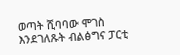ወጣት ሺባባው ሞገስ እንደገለጹት ብልፅግና ፓርቲ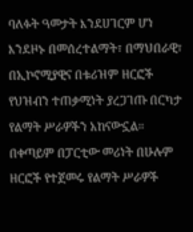ባለፉት ዓመታት እንደሀገርም ሆነ እንደዞኑ በመሰረተልማት፣ በማህበራዊ፣ በኢኮኖሚያዊና በቱሪዝም ዘርፎች የህዝብን ተጠቃሚነት ያረጋገጡ በርካታ የልማት ሥራዎችን አከናውኗል።
በቀጣይም በፓርቲው መሪነት በሁሉም ዘርፎች የተጀመሩ የልማት ሥራዎች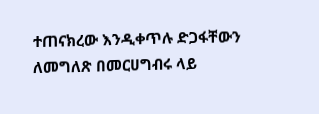ተጠናክረው እንዲቀጥሉ ድጋፋቸውን ለመግለጽ በመርሀግብሩ ላይ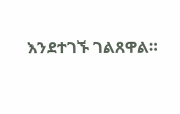እንደተገኙ ገልጸዋል።